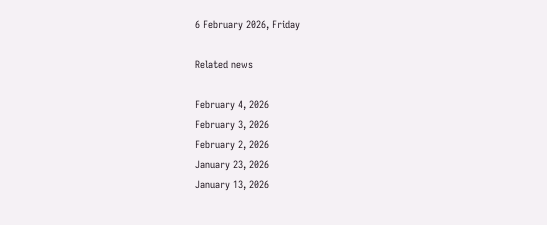6 February 2026, Friday

Related news

February 4, 2026
February 3, 2026
February 2, 2026
January 23, 2026
January 13, 2026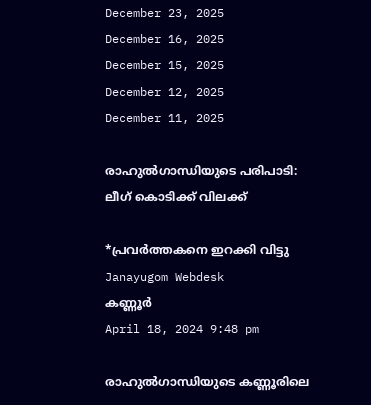December 23, 2025
December 16, 2025
December 15, 2025
December 12, 2025
December 11, 2025

രാഹുല്‍ഗാന്ധിയുടെ പരിപാടി: ലീഗ് കൊടിക്ക് വിലക്ക്

*പ്രവര്‍ത്തകനെ ഇറക്കി വിട്ടു
Janayugom Webdesk
കണ്ണൂര്‍
April 18, 2024 9:48 pm

രാഹുല്‍ഗാന്ധിയുടെ കണ്ണൂരിലെ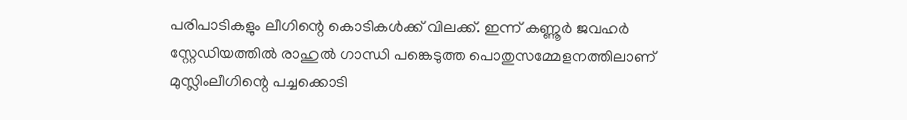പരിപാടികളും ലീഗിന്റെ കൊടികള്‍ക്ക് വിലക്ക്. ഇന്ന് കണ്ണൂര്‍ ജവഹര്‍ സ്റ്റേഡിയത്തില്‍ രാഹുല്‍ ഗാന്ധി പങ്കെടുത്ത പൊതുസമ്മേളനത്തിലാണ് മുസ്ലിംലീഗിന്റെ പച്ചക്കൊടി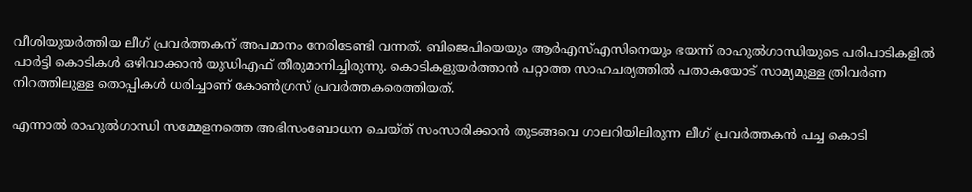വീശിയുയര്‍ത്തിയ ലീഗ് പ്രവര്‍ത്തകന് അപമാനം നേരിടേണ്ടി വന്നത്. ബിജെപിയെയും ആര്‍എസ്എസിനെയും ഭയന്ന് രാഹുല്‍ഗാന്ധിയുടെ പരിപാടികളില്‍ പാര്‍ട്ടി കൊടികള്‍ ഒഴിവാക്കാന്‍ യുഡിഎഫ് തീരുമാനിച്ചിരുന്നു. കൊടികളുയര്‍ത്താന്‍ പറ്റാത്ത സാഹചര്യത്തില്‍ പതാകയോട് സാമ്യമുള്ള ത്രിവര്‍ണ നിറത്തിലുള്ള തൊപ്പികള്‍ ധരിച്ചാണ് കോണ്‍ഗ്രസ് പ്രവര്‍ത്തകരെത്തിയത്.

എന്നാല്‍ രാഹുല്‍ഗാന്ധി സമ്മേളനത്തെ അഭിസംബോധന ചെയ്ത് സംസാരിക്കാന്‍ തുടങ്ങവെ ഗാലറിയിലിരുന്ന ലീഗ് പ്രവര്‍ത്തകന്‍ പച്ച കൊടി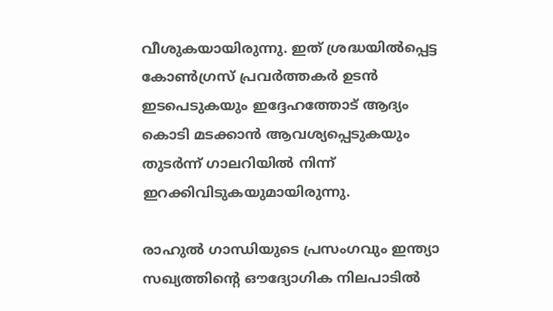വീശുകയായിരുന്നു. ഇത് ശ്രദ്ധയില്‍പ്പെട്ട കോണ്‍ഗ്രസ് പ്രവര്‍ത്തകര്‍ ഉടന്‍ ഇടപെടുകയും ഇദ്ദേഹത്തോട് ആദ്യം കൊടി മടക്കാന്‍ ആവശ്യപ്പെടുകയും തുടര്‍ന്ന് ഗാലറിയില്‍ നിന്ന് ഇറക്കിവിടുകയുമായിരുന്നു.

രാഹുല്‍ ഗാന്ധിയുടെ പ്രസംഗവും ഇന്ത്യാ സഖ്യത്തിന്റെ ഔദ്യോഗിക നിലപാടില്‍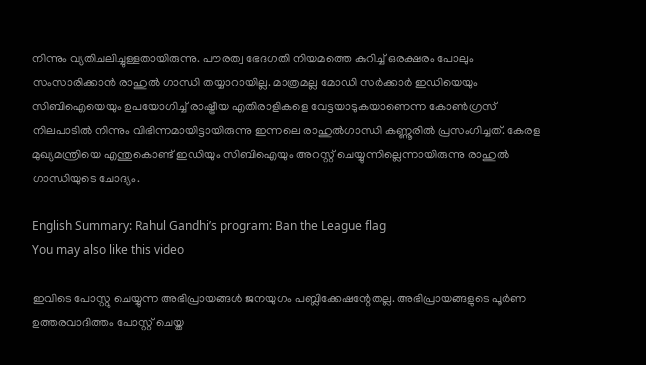നിന്നും വ്യതിചലിച്ചുള്ളതായിരുന്നു. പൗരത്വ ഭേദഗതി നിയമത്തെ കുറിച്ച് ഒരക്ഷരം പോലും സംസാരിക്കാന്‍ രാഹുല്‍ ഗാന്ധി തയ്യാറായില്ല. മാത്രമല്ല മോഡി സര്‍ക്കാര്‍ ഇഡിയെയും സിബിഐയെയും ഉപയോഗിച്ച് രാഷ്ട്രീയ എതിരാളികളെ വേട്ടയാടുകയാണെന്ന കോണ്‍ഗ്രസ് നിലപാടില്‍ നിന്നും വിഭിന്നമായിട്ടായിരുന്നു ഇന്നലെ രാഹുല്‍ഗാന്ധി കണ്ണൂരില്‍ പ്രസംഗിച്ചത്. കേരള മുഖ്യമന്ത്രിയെ എന്തുകൊണ്ട് ഇഡിയും സിബിഐയും അറസ്റ്റ് ചെയ്യുന്നില്ലെന്നായിരുന്നു രാഹുല്‍ ഗാന്ധിയുടെ ചോദ്യം.

English Summary: Rahul Gandhi’s program: Ban the League flag
You may also like this video

ഇവിടെ പോസ്റ്റു ചെയ്യുന്ന അഭിപ്രായങ്ങള്‍ ജനയുഗം പബ്ലിക്കേഷന്റേതല്ല. അഭിപ്രായങ്ങളുടെ പൂര്‍ണ ഉത്തരവാദിത്തം പോസ്റ്റ് ചെയ്ത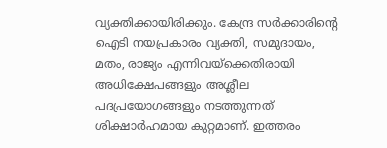വ്യക്തിക്കായിരിക്കും. കേന്ദ്ര സര്‍ക്കാരിന്റെ ഐടി നയപ്രകാരം വ്യക്തി, സമുദായം, മതം, രാജ്യം എന്നിവയ്‌ക്കെതിരായി അധിക്ഷേപങ്ങളും അശ്ലീല പദപ്രയോഗങ്ങളും നടത്തുന്നത് ശിക്ഷാര്‍ഹമായ കുറ്റമാണ്. ഇത്തരം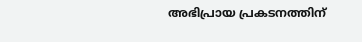അഭിപ്രായ പ്രകടനത്തിന്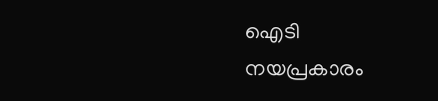ഐടി നയപ്രകാരം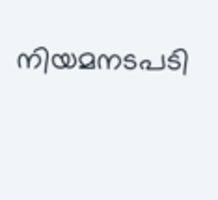നിയമനടപടി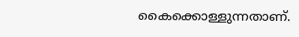കൈക്കൊള്ളുന്നതാണ്.